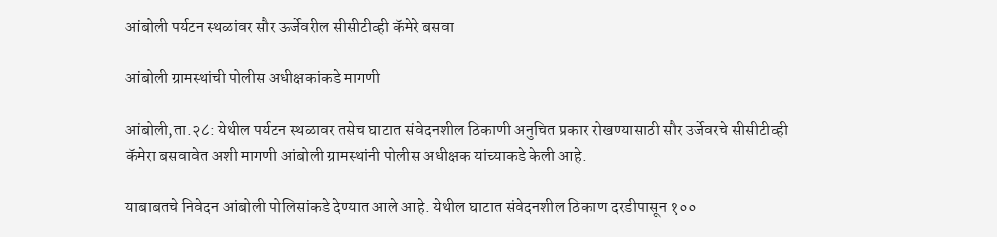आंबोली पर्यटन स्थळांवर सौर ऊर्जेवरील सीसीटीव्ही कॅमेरे बसवा

आंबोली ग्रामस्थांची पोलीस अधीक्षकांकडे मागणी

आंबोली,ता.२८: येथील पर्यटन स्थळावर तसेच घाटात संवेदनशील ठिकाणी अनुचित प्रकार रोखण्यासाठी सौर उर्जेवरचे सीसीटीव्ही कॅमेरा बसवावेत अशी मागणी आंबोली ग्रामस्थांनी पोलीस अधीक्षक यांच्याकडे केली आहे.

याबाबतचे निवेदन आंबोली पोलिसांकडे देण्यात आले आहे. येथील घाटात संवेदनशील ठिकाण दरडीपासून १००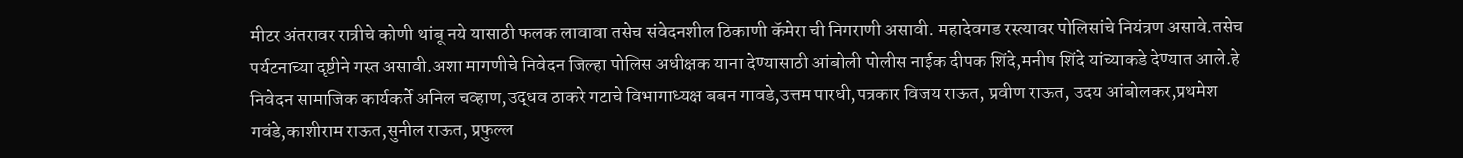मीटर अंतरावर रात्रीचे कोणी थांबू नये यासाठी फलक लावावा तसेच संवेदनशील ठिकाणी कॅमेरा ची निगराणी असावी. महादेवगड रस्त्यावर पोलिसांचे नियंत्रण असावे.तसेच पर्यटनाच्या दृष्टीने गस्त असावी.अशा मागणीचे निवेदन जिल्हा पोलिस अधीक्षक याना देण्यासाठी आंबोली पोलीस नाईक दीपक शिंदे,मनीष शिंदे यांच्याकडे देण्यात आले.हे निवेदन सामाजिक कार्यकर्ते अनिल चव्हाण,उद्धव ठाकरे गटाचे विभागाध्यक्ष बबन गावडे,उत्तम पारधी,पत्रकार विजय राऊत, प्रवीण राऊत, उदय आंबोलकर,प्रथमेश गवंडे,काशीराम राऊत,सुनील राऊत, प्रफुल्ल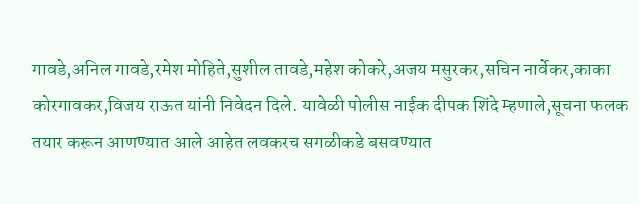गावडे,अनिल गावडे,रमेश मोहिते,सुशील तावडे,महेश कोकरे,अजय मसुरकर,सचिन नार्वेकर,काका कोरगावकर,विजय राऊत यांनी निवेदन दिले. यावेळी पोलीस नाईक दीपक शिंदे म्हणाले,सूचना फलक तयार करून आणण्यात आले आहेत लवकरच सगळीकडे बसवण्यात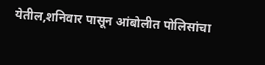येतील,शनिवार पासून आंबोलीत पोलिसांचा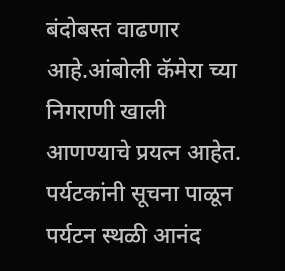बंदोबस्त वाढणार आहे.आंबोली कॅमेरा च्या निगराणी खाली आणण्याचे प्रयत्न आहेत. पर्यटकांनी सूचना पाळून पर्यटन स्थळी आनंद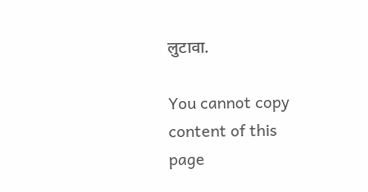लुटावा.

You cannot copy content of this page